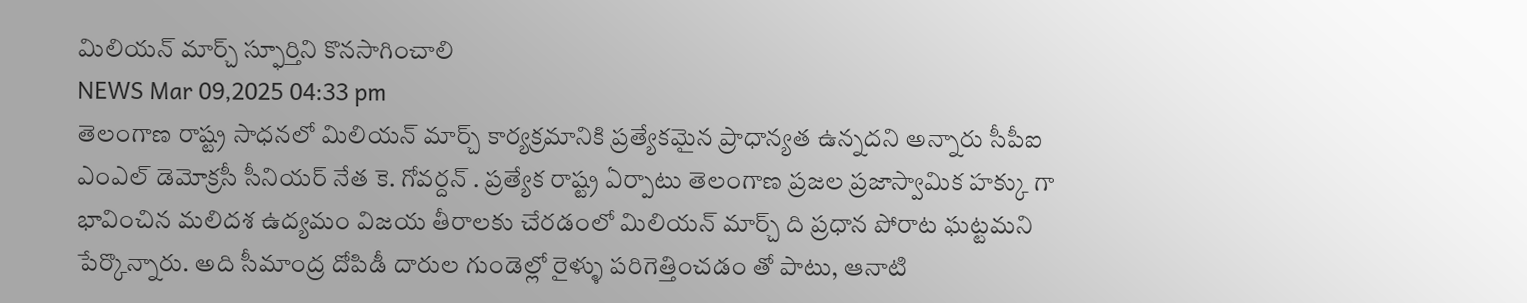మిలియన్ మార్చ్ స్ఫూర్తిని కొనసాగించాలి
NEWS Mar 09,2025 04:33 pm
తెలంగాణ రాష్ట్ర సాధనలో మిలియన్ మార్చ్ కార్యక్రమానికి ప్రత్యేకమైన ప్రాధాన్యత ఉన్నదని అన్నారు సీపీఐ ఎంఎల్ డెమోక్రసీ సీనియర్ నేత కె. గోవర్దన్ . ప్రత్యేక రాష్ట్ర ఏర్పాటు తెలంగాణ ప్రజల ప్రజాస్వామిక హక్కు గా భావించిన మలిదశ ఉద్యమం విజయ తీరాలకు చేరడంలో మిలియన్ మార్చ్ ది ప్రధాన పోరాట ఘట్టమని పేర్కొన్నారు. అది సీమాంద్ర దోపిడీ దారుల గుండెల్లో రైళ్ళు పరిగెత్తించడం తో పాటు, ఆనాటి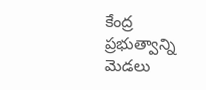కేంద్ర ప్రభుత్వాన్ని మెడలు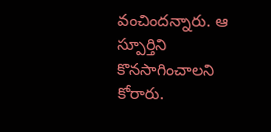వంచిందన్నారు. ఆ స్పూర్తిని కొనసాగించాలని కోరారు.